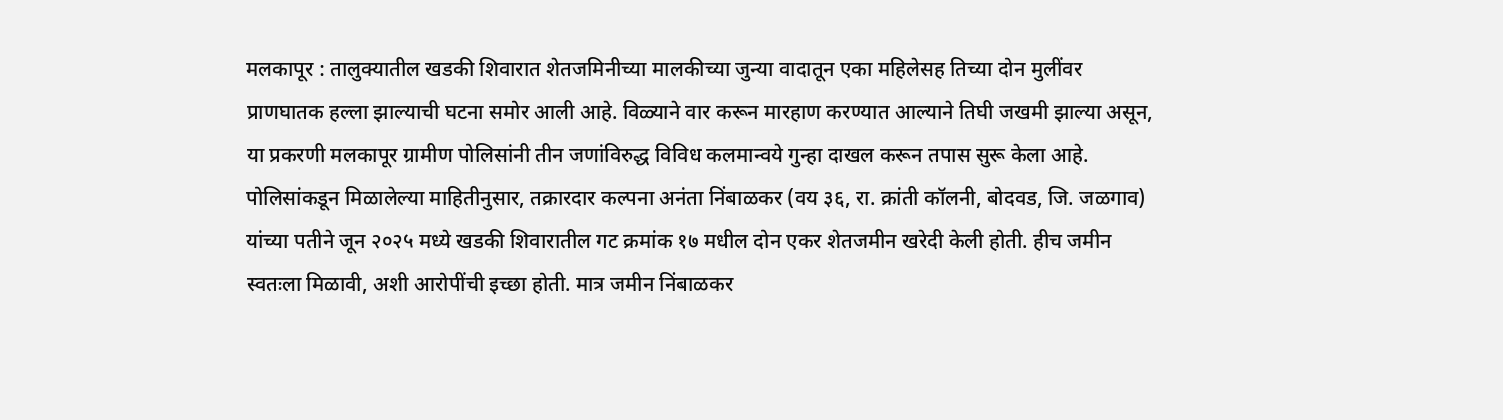मलकापूर : तालुक्यातील खडकी शिवारात शेतजमिनीच्या मालकीच्या जुन्या वादातून एका महिलेसह तिच्या दोन मुलींवर प्राणघातक हल्ला झाल्याची घटना समोर आली आहे. विळ्याने वार करून मारहाण करण्यात आल्याने तिघी जखमी झाल्या असून, या प्रकरणी मलकापूर ग्रामीण पोलिसांनी तीन जणांविरुद्ध विविध कलमान्वये गुन्हा दाखल करून तपास सुरू केला आहे. पोलिसांकडून मिळालेल्या माहितीनुसार, तक्रारदार कल्पना अनंता निंबाळकर (वय ३६, रा. क्रांती कॉलनी, बोदवड, जि. जळगाव) यांच्या पतीने जून २०२५ मध्ये खडकी शिवारातील गट क्रमांक १७ मधील दोन एकर शेतजमीन खरेदी केली होती. हीच जमीन स्वतःला मिळावी, अशी आरोपींची इच्छा होती. मात्र जमीन निंबाळकर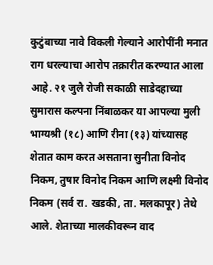कुटुंबाच्या नावे विकली गेल्याने आरोपींनी मनात राग धरल्याचा आरोप तक्रारीत करण्यात आला आहे. २१ जुलै रोजी सकाळी साडेदहाच्या सुमारास कल्पना निंबाळकर या आपल्या मुली भाग्यश्री (१८) आणि रीना (१३) यांच्यासह शेतात काम करत असताना सुनीता विनोद निकम, तुषार विनोद निकम आणि लक्ष्मी विनोद निकम (सर्व रा. खडकी, ता. मलकापूर) तेथे आले. शेताच्या मालकीवरून वाद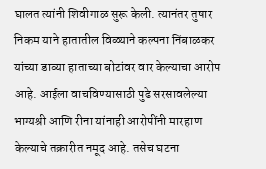घालत त्यांनी शिवीगाळ सुरू केली. त्यानंतर तुषार निकम याने हातातील विळ्याने कल्पना निंबाळकर यांच्या डाव्या हाताच्या बोटांवर वार केल्याचा आरोप आहे. आईला वाचविण्यासाठी पुढे सरसावलेल्या भाग्यश्री आणि रीना यांनाही आरोपींनी मारहाण केल्याचे तक्रारीत नमूद आहे. तसेच घटना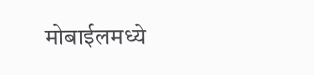मोबाईलमध्ये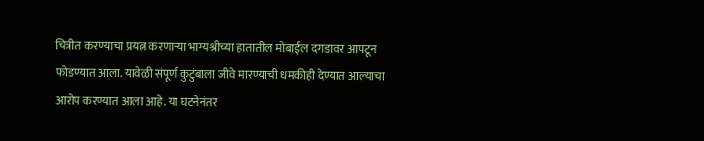चित्रीत करण्याचा प्रयत्न करणाऱ्या भाग्यश्रीच्या हातातील मोबाईल दगडावर आपटून फोडण्यात आला. यावेळी संपूर्ण कुटुंबाला जीवे मारण्याची धमकीही देण्यात आल्याचा आरोप करण्यात आला आहे. या घटनेनंतर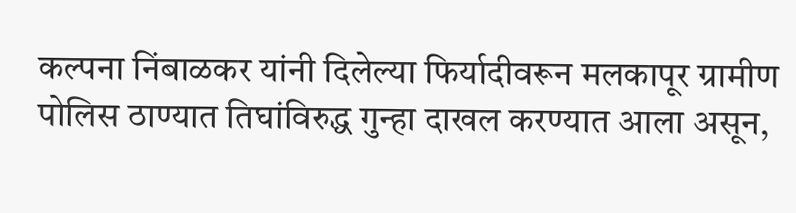कल्पना निंबाळकर यांनी दिलेल्या फिर्यादीवरून मलकापूर ग्रामीण पोलिस ठाण्यात तिघांविरुद्ध गुन्हा दाखल करण्यात आला असून,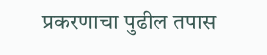प्रकरणाचा पुढील तपास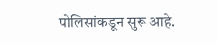पोलिसांकडून सुरू आहे.